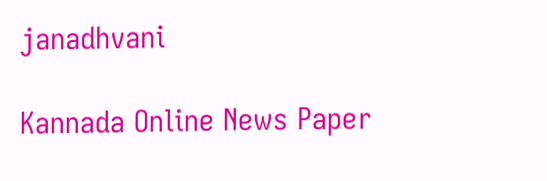janadhvani

Kannada Online News Paper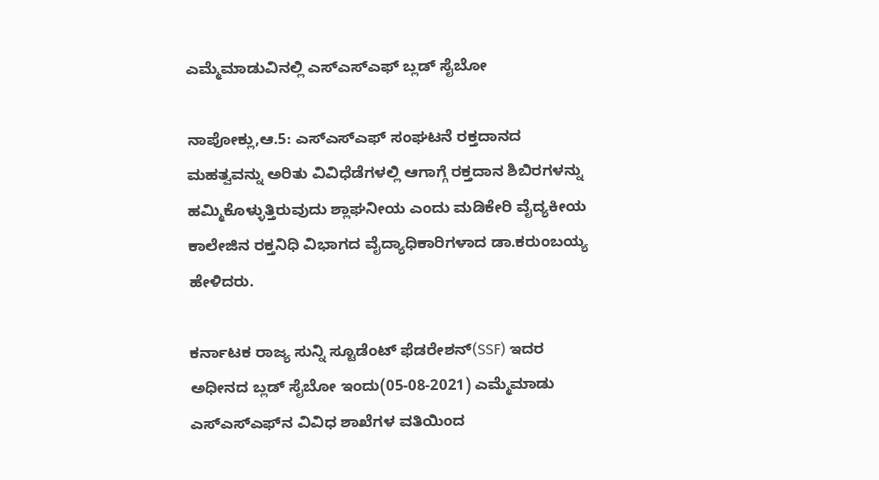ಎಮ್ಮೆಮಾಡುವಿನಲ್ಲಿ ಎಸ್ಎಸ್ಎಫ್ ಬ್ಲಡ್ ಸೈಬೋ

ನಾಪೋಕ್ಲು,ಆ.5: ಎಸ್ಎಸ್ಎಫ್ ಸಂಘಟನೆ ರಕ್ತದಾನದ ಮಹತ್ವವನ್ನು ಅರಿತು ವಿವಿಧೆಡೆಗಳಲ್ಲಿ ಆಗಾಗ್ಗೆ ರಕ್ತದಾನ ಶಿಬಿರಗಳನ್ನು ಹಮ್ಮಿಕೊಳ್ಳುತ್ತಿರುವುದು ಶ್ಲಾಘನೀಯ ಎಂದು ಮಡಿಕೇರಿ ವೈದ್ಯಕೀಯ ಕಾಲೇಜಿನ ರಕ್ತನಿಧಿ ವಿಭಾಗದ ವೈದ್ಯಾಧಿಕಾರಿಗಳಾದ ಡಾ.ಕರುಂಬಯ್ಯ ಹೇಳಿದರು.

ಕರ್ನಾಟಕ ರಾಜ್ಯ ಸುನ್ನಿ ಸ್ಟೂಡೆಂಟ್ ಫೆಡರೇಶನ್(SSF) ಇದರ ಅಧೀನದ ಬ್ಲಡ್ ಸೈಬೋ ಇಂದು(05-08-2021) ಎಮ್ಮೆಮಾಡು ಎಸ್ಎಸ್ಎಫ್‌ನ ವಿವಿಧ ಶಾಖೆಗಳ ವತಿಯಿಂದ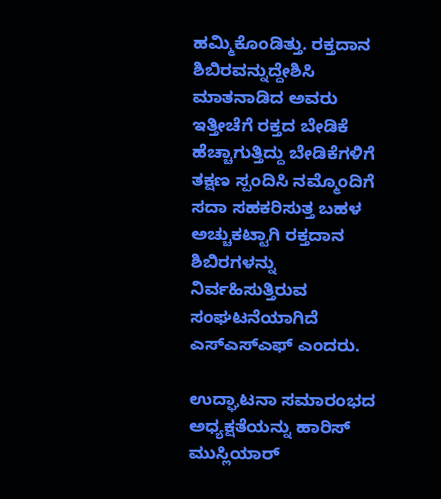ಹಮ್ಮಿಕೊಂಡಿತ್ತು. ರಕ್ತದಾನ ಶಿಬಿರವನ್ನುದ್ದೇಶಿಸಿ ಮಾತನಾಡಿದ ಅವರು ಇತ್ತೀಚೆಗೆ ರಕ್ತದ ಬೇಡಿಕೆ ಹೆಚ್ಚಾಗುತ್ತಿದ್ದು ಬೇಡಿಕೆಗಳಿಗೆ ತಕ್ಷಣ ಸ್ಪಂದಿಸಿ ನಮ್ಮೊಂದಿಗೆ ಸದಾ ಸಹಕರಿಸುತ್ತ ಬಹಳ ಅಚ್ಚುಕಟ್ಟಾಗಿ ರಕ್ತದಾನ ಶಿಬಿರಗಳನ್ನು ನಿರ್ವಹಿಸುತ್ತಿರುವ ಸಂಘಟನೆಯಾಗಿದೆ ಎಸ್ಎಸ್ಎಫ್ ಎಂದರು.

ಉದ್ಘಾಟನಾ ಸಮಾರಂಭದ ಅಧ್ಯಕ್ಷತೆಯನ್ನು ಹಾರಿಸ್ ಮುಸ್ಲಿಯಾರ್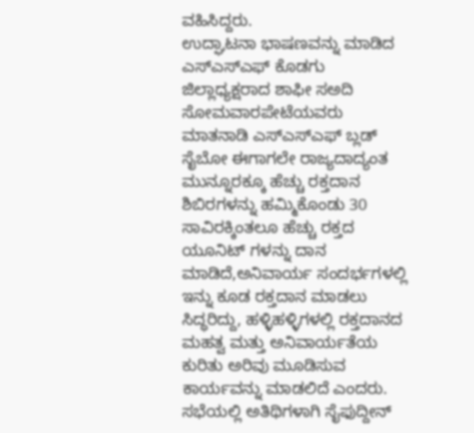ವಹಿಸಿದ್ದರು.
ಉದ್ಘಾಟನಾ ಭಾಷಣವನ್ನು ಮಾಡಿದ ಎಸ್ಎಸ್ಎಫ್ ಕೊಡಗು ಜಿಲ್ಲಾಧ್ಯಕ್ಷರಾದ ಶಾಫೀ ಸ‌ಅದಿ ಸೋಮವಾರಪೇಟೆಯವರು ಮಾತನಾಡಿ ಎಸ್ಎಸ್ಎಫ್ ಬ್ಲಡ್ ಸೈಬೋ ಈಗಾಗಲೇ ರಾಜ್ಯದಾದ್ಯಂತ ಮುನ್ನೂರಕ್ಕೂ ಹೆಚ್ಚು ರಕ್ತದಾನ ಶಿಬಿರಗಳನ್ನು ಹಮ್ಮಿಕೊಂಡು 30 ಸಾವಿರಕ್ಕಿಂತಲೂ ಹೆಚ್ಚು ರಕ್ತದ ಯೂನಿಟ್ ಗಳನ್ನು ದಾನ ಮಾಡಿದೆ,ಅನಿವಾರ್ಯ ಸಂದರ್ಭಗಳಲ್ಲಿ ಇನ್ನು ಕೂಡ ರಕ್ತದಾನ ಮಾಡಲು ಸಿದ್ಧರಿದ್ದು, ಹಳ್ಳಿಹಳ್ಳಿಗಳಲ್ಲಿ ರಕ್ತದಾನದ ಮಹತ್ವ ಮತ್ತು ಅನಿವಾರ್ಯತೆಯ ಕುರಿತು ಅರಿವು ಮೂಡಿಸುವ ಕಾರ್ಯವನ್ನು ಮಾಡಲಿದೆ ಎಂದರು.
ಸಭೆಯಲ್ಲಿ ಅತಿಥಿಗಳಾಗಿ ಸೈಫುದ್ದೀನ್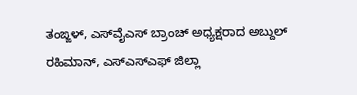ತಂಙ್ಙಳ್, ಎಸ್‌ವೈ‌ಎಸ್ ಬ್ರಾಂಚ್ ಅಧ್ಯಕ್ಷರಾದ ಅಬ್ದುಲ್ ರಹಿಮಾನ್, ಎಸ್ಎಸ್ಎಫ್ ಜಿಲ್ಲಾ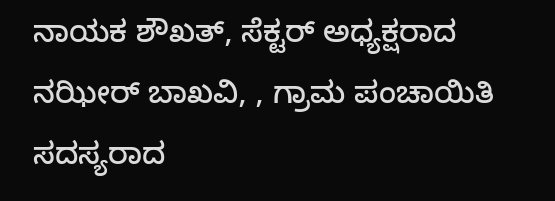ನಾಯಕ ಶೌಖತ್, ಸೆಕ್ಟರ್ ಅಧ್ಯಕ್ಷರಾದ ನಝೀರ್ ಬಾಖವಿ, , ಗ್ರಾಮ ಪಂಚಾಯಿತಿ ಸದಸ್ಯರಾದ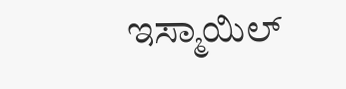ಇಸ್ಮಾಯಿಲ್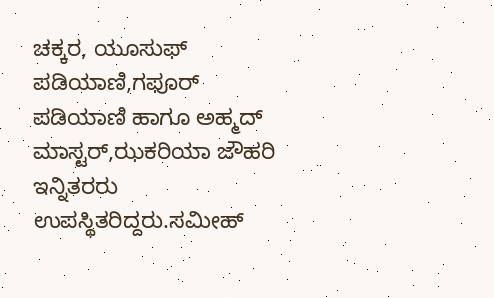ಚಕ್ಕರ, ಯೂಸುಫ್ ಪಡಿಯಾಣಿ,ಗಫೂರ್ ಪಡಿಯಾಣಿ ಹಾಗೂ ಅಹ್ಮದ್ ಮಾಸ್ಟರ್,ಝಕರಿಯಾ ಜೌಹರಿ ಇನ್ನಿತರರು ಉಪಸ್ಥಿತರಿದ್ದರು.ಸಮೀಹ್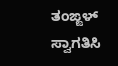ತಂಙ್ಙಳ್ ಸ್ವಾಗತಿಸಿ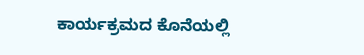ಕಾರ್ಯಕ್ರಮದ ಕೊನೆಯಲ್ಲಿ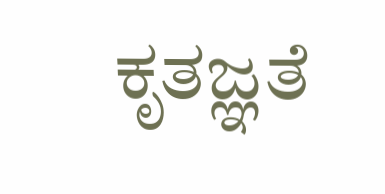ಕೃತಜ್ಞತೆ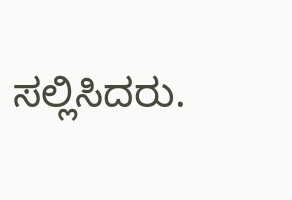ಸಲ್ಲಿಸಿದರು.